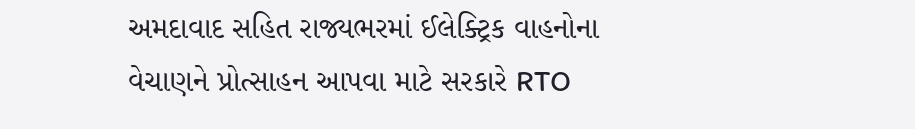અમદાવાદ સહિત રાજ્યભરમાં ઈલેક્ટ્રિક વાહનોના વેચાણને પ્રોત્સાહન આપવા માટે સરકારે RTO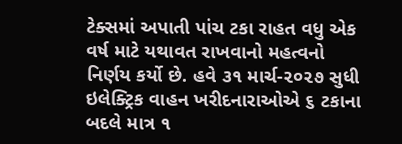ટેક્સમાં અપાતી પાંચ ટકા રાહત વધુ એક વર્ષ માટે યથાવત રાખવાનો મહત્વનો નિર્ણય કર્યો છે. હવે ૩૧ માર્ચ-૨૦૨૭ સુધી ઇલેક્ટ્રિક વાહન ખરીદનારાઓએ ૬ ટકાના બદલે માત્ર ૧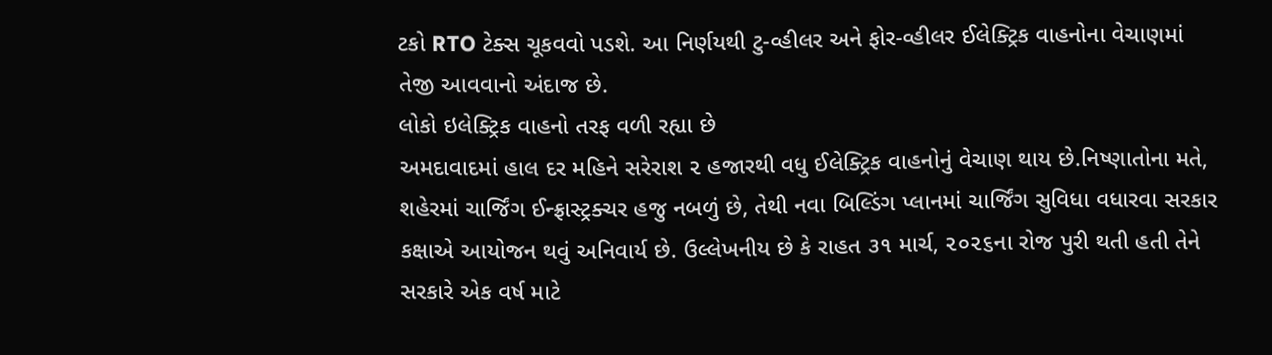ટકો RTO ટેક્સ ચૂકવવો પડશે. આ નિર્ણયથી ટુ-વ્હીલર અને ફોર-વ્હીલર ઈલેક્ટ્રિક વાહનોના વેચાણમાં તેજી આવવાનો અંદાજ છે.
લોકો ઇલેક્ટ્રિક વાહનો તરફ વળી રહ્યા છે
અમદાવાદમાં હાલ દર મહિને સરેરાશ ૨ હજારથી વધુ ઈલેક્ટ્રિક વાહનોનું વેચાણ થાય છે.નિષ્ણાતોના મતે, શહેરમાં ચાર્જિંગ ઈન્ફ્રાસ્ટ્રક્ચર હજુ નબળું છે, તેથી નવા બિલ્ડિંગ પ્લાનમાં ચાર્જિંગ સુવિધા વધારવા સરકાર કક્ષાએ આયોજન થવું અનિવાર્ય છે. ઉલ્લેખનીય છે કે રાહત ૩૧ માર્ચ, ૨૦૨૬ના રોજ પુરી થતી હતી તેને સરકારે એક વર્ષ માટે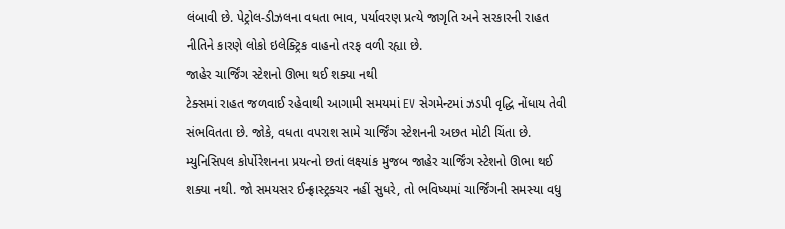લંબાવી છે. પેટ્રોલ-ડીઝલના વધતા ભાવ, પર્યાવરણ પ્રત્યે જાગૃતિ અને સરકારની રાહત નીતિને કારણે લોકો ઇલેક્ટ્રિક વાહનો તરફ વળી રહ્યા છે.
જાહેર ચાર્જિંગ સ્ટેશનો ઊભા થઈ શક્યા નથી
ટેક્સમાં રાહત જળવાઈ રહેવાથી આગામી સમયમાં EV સેગમેન્ટમાં ઝડપી વૃદ્ધિ નોંધાય તેવી સંભવિતતા છે. જોકે, વધતા વપરાશ સામે ચાર્જિંગ સ્ટેશનની અછત મોટી ચિંતા છે. મ્યુનિસિપલ કોર્પોરેશનના પ્રયત્નો છતાં લક્ષ્યાંક મુજબ જાહેર ચાર્જિંગ સ્ટેશનો ઊભા થઈ શક્યા નથી. જો સમયસર ઈન્ફ્રાસ્ટ્રક્ચર નહીં સુધરે, તો ભવિષ્યમાં ચાર્જિંગની સમસ્યા વધુ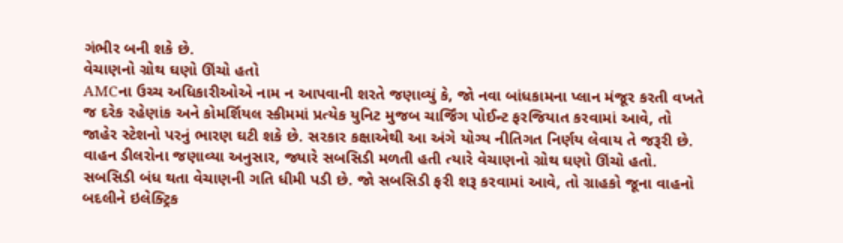ગંભીર બની શકે છે.
વેચાણનો ગ્રોથ ઘણો ઊંચો હતો
AMCના ઉચ્ચ અધિકારીઓએ નામ ન આપવાની શરતે જણાવ્યું કે, જો નવા બાંધકામના પ્લાન મંજૂર કરતી વખતે જ દરેક રહેણાંક અને કોમર્શિયલ સ્કીમમાં પ્રત્યેક યુનિટ મુજબ ચાર્જિંગ પોઈન્ટ ફરજિયાત કરવામાં આવે, તો જાહેર સ્ટેશનો પરનું ભારણ ઘટી શકે છે. સરકાર કક્ષાએથી આ અંગે યોગ્ય નીતિગત નિર્ણય લેવાય તે જરૂરી છે. વાહન ડીલરોના જણાવ્યા અનુસાર, જ્યારે સબસિડી મળતી હતી ત્યારે વેચાણનો ગ્રોથ ઘણો ઊંચો હતો. સબસિડી બંધ થતા વેચાણની ગતિ ધીમી પડી છે. જો સબસિડી ફરી શરૂ કરવામાં આવે, તો ગ્રાહકો જૂના વાહનો બદલીને ઇલેક્ટ્રિક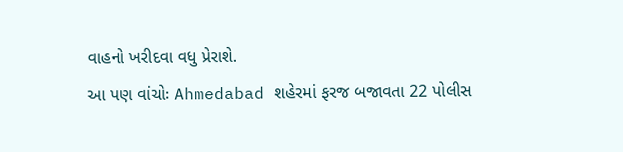વાહનો ખરીદવા વધુ પ્રેરાશે.
આ પણ વાંચોઃ Ahmedabad શહેરમાં ફરજ બજાવતા 22 પોલીસ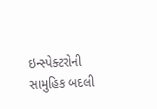ઇન્સ્પેક્ટરોની સામુહિક બદલી